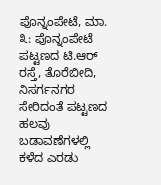ಪೊನ್ನಂಪೇಟೆ, ಮಾ. ೩: ಪೊನ್ನಂಪೇಟೆ ಪಟ್ಟಣದ ಟಿ.ಆರ್ ರಸ್ತೆ, ತೊರೆಬೀದಿ, ನಿಸರ್ಗನಗರ ಸೇರಿದಂತೆ ಪಟ್ಟಣದ ಹಲವು ಬಡಾವಣೆಗಳಲ್ಲಿ ಕಳೆದ ಎರಡು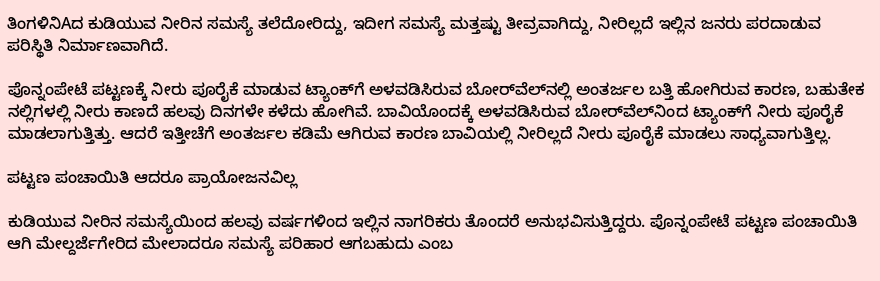ತಿಂಗಳಿನಿAದ ಕುಡಿಯುವ ನೀರಿನ ಸಮಸ್ಯೆ ತಲೆದೋರಿದ್ದು, ಇದೀಗ ಸಮಸ್ಯೆ ಮತ್ತಷ್ಟು ತೀವ್ರವಾಗಿದ್ದು, ನೀರಿಲ್ಲದೆ ಇಲ್ಲಿನ ಜನರು ಪರದಾಡುವ ಪರಿಸ್ಥಿತಿ ನಿರ್ಮಾಣವಾಗಿದೆ.

ಪೊನ್ನಂಪೇಟೆ ಪಟ್ಟಣಕ್ಕೆ ನೀರು ಪೂರೈಕೆ ಮಾಡುವ ಟ್ಯಾಂಕ್‌ಗೆ ಅಳವಡಿಸಿರುವ ಬೋರ್‌ವೆಲ್‌ನಲ್ಲಿ ಅಂತರ್ಜಲ ಬತ್ತಿ ಹೋಗಿರುವ ಕಾರಣ, ಬಹುತೇಕ ನಲ್ಲಿಗಳಲ್ಲಿ ನೀರು ಕಾಣದೆ ಹಲವು ದಿನಗಳೇ ಕಳೆದು ಹೋಗಿವೆ. ಬಾವಿಯೊಂದಕ್ಕೆ ಅಳವಡಿಸಿರುವ ಬೋರ್‌ವೆಲ್‌ನಿಂದ ಟ್ಯಾಂಕ್‌ಗೆ ನೀರು ಪೂರೈಕೆ ಮಾಡಲಾಗುತ್ತಿತ್ತು. ಆದರೆ ಇತ್ತೀಚೆಗೆ ಅಂತರ್ಜಲ ಕಡಿಮೆ ಆಗಿರುವ ಕಾರಣ ಬಾವಿಯಲ್ಲಿ ನೀರಿಲ್ಲದೆ ನೀರು ಪೂರೈಕೆ ಮಾಡಲು ಸಾಧ್ಯವಾಗುತ್ತಿಲ್ಲ.

ಪಟ್ಟಣ ಪಂಚಾಯಿತಿ ಆದರೂ ಪ್ರಾಯೋಜನವಿಲ್ಲ

ಕುಡಿಯುವ ನೀರಿನ ಸಮಸ್ಯೆಯಿಂದ ಹಲವು ವರ್ಷಗಳಿಂದ ಇಲ್ಲಿನ ನಾಗರಿಕರು ತೊಂದರೆ ಅನುಭವಿಸುತ್ತಿದ್ದರು. ಪೊನ್ನಂಪೇಟೆ ಪಟ್ಟಣ ಪಂಚಾಯಿತಿ ಆಗಿ ಮೇಲ್ದರ್ಜೆಗೇರಿದ ಮೇಲಾದರೂ ಸಮಸ್ಯೆ ಪರಿಹಾರ ಆಗಬಹುದು ಎಂಬ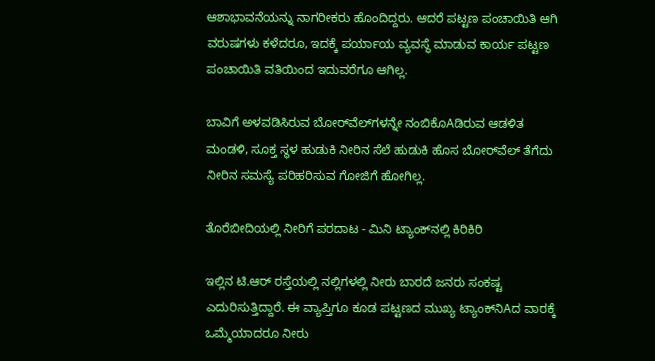ಆಶಾಭಾವನೆಯನ್ನು ನಾಗರೀಕರು ಹೊಂದಿದ್ದರು. ಆದರೆ ಪಟ್ಟಣ ಪಂಚಾಯಿತಿ ಆಗಿ ವರುಷಗಳು ಕಳೆದರೂ, ಇದಕ್ಕೆ ಪರ್ಯಾಯ ವ್ಯವಸ್ಥೆ ಮಾಡುವ ಕಾರ್ಯ ಪಟ್ಟಣ ಪಂಚಾಯಿತಿ ವತಿಯಿಂದ ಇದುವರೆಗೂ ಆಗಿಲ್ಲ.

ಬಾವಿಗೆ ಅಳವಡಿಸಿರುವ ಬೋರ್‌ವೆಲ್‌ಗಳನ್ನೇ ನಂಬಿಕೊAಡಿರುವ ಆಡಳಿತ ಮಂಡಳಿ, ಸೂಕ್ತ ಸ್ಥಳ ಹುಡುಕಿ ನೀರಿನ ಸೆಲೆ ಹುಡುಕಿ ಹೊಸ ಬೋರ್‌ವೆಲ್ ತೆಗೆದು ನೀರಿನ ಸಮಸ್ಯೆ ಪರಿಹರಿಸುವ ಗೋಜಿಗೆ ಹೋಗಿಲ್ಲ.

ತೊರೆಬೀದಿಯಲ್ಲಿ ನೀರಿಗೆ ಪರದಾಟ - ಮಿನಿ ಟ್ಯಾಂಕ್‌ನಲ್ಲಿ ಕಿರಿಕಿರಿ

ಇಲ್ಲಿನ ಟಿ.ಆರ್ ರಸ್ತೆಯಲ್ಲಿ ನಲ್ಲಿಗಳಲ್ಲಿ ನೀರು ಬಾರದೆ ಜನರು ಸಂಕಷ್ಟ ಎದುರಿಸುತ್ತಿದ್ದಾರೆ. ಈ ವ್ಯಾಪ್ತಿಗೂ ಕೂಡ ಪಟ್ಟಣದ ಮುಖ್ಯ ಟ್ಯಾಂಕ್‌ನಿAದ ವಾರಕ್ಕೆ ಒಮ್ಮೆಯಾದರೂ ನೀರು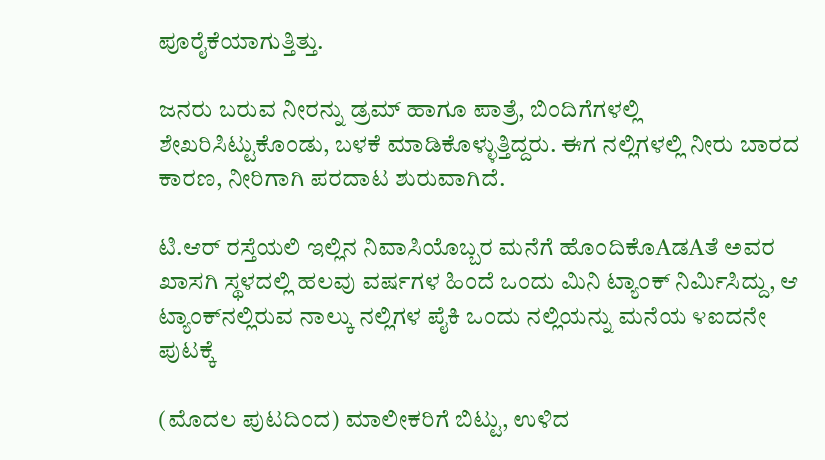ಪೂರೈಕೆಯಾಗುತ್ತಿತ್ತು.

ಜನರು ಬರುವ ನೀರನ್ನು ಡ್ರಮ್ ಹಾಗೂ ಪಾತ್ರೆ, ಬಿಂದಿಗೆಗಳಲ್ಲಿ ಶೇಖರಿಸಿಟ್ಟುಕೊಂಡು, ಬಳಕೆ ಮಾಡಿಕೊಳ್ಳುತ್ತಿದ್ದರು. ಈಗ ನಲ್ಲಿಗಳಲ್ಲಿ ನೀರು ಬಾರದ ಕಾರಣ, ನೀರಿಗಾಗಿ ಪರದಾಟ ಶುರುವಾಗಿದೆ.

ಟಿ.ಆರ್ ರಸ್ತೆಯಲಿ ಇಲ್ಲಿನ ನಿವಾಸಿಯೊಬ್ಬರ ಮನೆಗೆ ಹೊಂದಿಕೊAಡAತೆ ಅವರ ಖಾಸಗಿ ಸ್ಥಳದಲ್ಲಿ ಹಲವು ವರ್ಷಗಳ ಹಿಂದೆ ಒಂದು ಮಿನಿ ಟ್ಯಾಂಕ್ ನಿರ್ಮಿಸಿದ್ದು, ಆ ಟ್ಯಾಂಕ್‌ನಲ್ಲಿರುವ ನಾಲ್ಕು ನಲ್ಲಿಗಳ ಪೈಕಿ ಒಂದು ನಲ್ಲಿಯನ್ನು ಮನೆಯ ೪ಐದನೇ ಪುಟಕ್ಕೆ

(ಮೊದಲ ಪುಟದಿಂದ) ಮಾಲೀಕರಿಗೆ ಬಿಟ್ಟು, ಉಳಿದ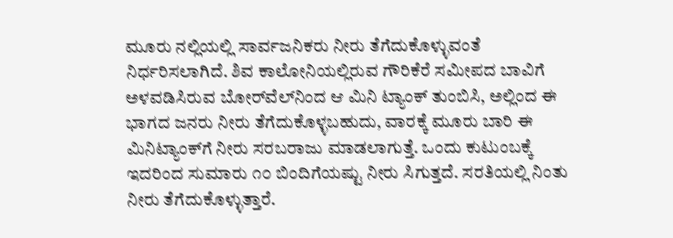ಮೂರು ನಲ್ಲಿಯಲ್ಲಿ ಸಾರ್ವಜನಿಕರು ನೀರು ತೆಗೆದುಕೊಳ್ಳುವಂತೆ ನಿರ್ಧರಿಸಲಾಗಿದೆ. ಶಿವ ಕಾಲೋನಿಯಲ್ಲಿರುವ ಗೌರಿಕೆರೆ ಸಮೀಪದ ಬಾವಿಗೆ ಅಳವಡಿಸಿರುವ ಬೋರ್‌ವೆಲ್‌ನಿಂದ ಆ ಮಿನಿ ಟ್ಯಾಂಕ್ ತುಂಬಿಸಿ, ಅಲ್ಲಿಂದ ಈ ಭಾಗದ ಜನರು ನೀರು ತೆಗೆದುಕೊಳ್ಳಬಹುದು, ವಾರಕ್ಕೆ ಮೂರು ಬಾರಿ ಈ ಮಿನಿಟ್ಯಾಂಕ್‌ಗೆ ನೀರು ಸರಬರಾಜು ಮಾಡಲಾಗುತ್ತೆ. ಒಂದು ಕುಟುಂಬಕ್ಕೆ ಇದರಿಂದ ಸುಮಾರು ೧೦ ಬಿಂದಿಗೆಯಷ್ಟು ನೀರು ಸಿಗುತ್ತದೆ. ಸರತಿಯಲ್ಲಿ ನಿಂತು ನೀರು ತೆಗೆದುಕೊಳ್ಳುತ್ತಾರೆ.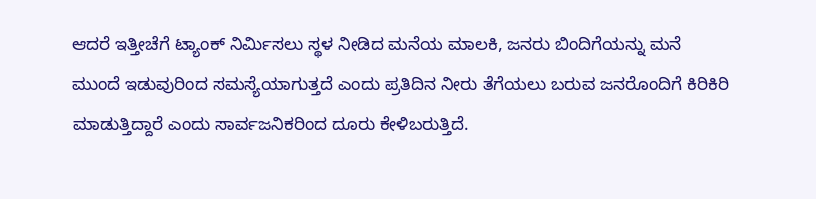ಆದರೆ ಇತ್ತೀಚೆಗೆ ಟ್ಯಾಂಕ್ ನಿರ್ಮಿಸಲು ಸ್ಥಳ ನೀಡಿದ ಮನೆಯ ಮಾಲಕಿ, ಜನರು ಬಿಂದಿಗೆಯನ್ನು ಮನೆ ಮುಂದೆ ಇಡುವುರಿಂದ ಸಮಸ್ಯೆಯಾಗುತ್ತದೆ ಎಂದು ಪ್ರತಿದಿನ ನೀರು ತೆಗೆಯಲು ಬರುವ ಜನರೊಂದಿಗೆ ಕಿರಿಕಿರಿ ಮಾಡುತ್ತಿದ್ದಾರೆ ಎಂದು ಸಾರ್ವಜನಿಕರಿಂದ ದೂರು ಕೇಳಿಬರುತ್ತಿದೆ.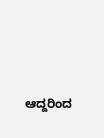ಆದ್ದರಿಂದ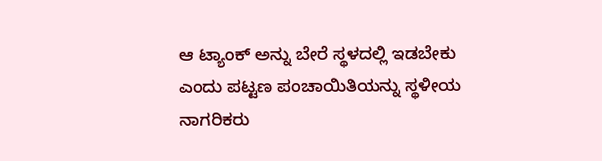ಆ ಟ್ಯಾಂಕ್ ಅನ್ನು ಬೇರೆ ಸ್ಥಳದಲ್ಲಿ ಇಡಬೇಕು ಎಂದು ಪಟ್ಟಣ ಪಂಚಾಯಿತಿಯನ್ನು ಸ್ಥಳೀಯ ನಾಗರಿಕರು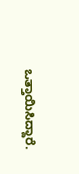ಒತ್ತಾಯಿಸಿದ್ದಾರೆ.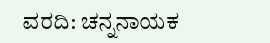ವರದಿ: ಚನ್ನನಾಯಕ